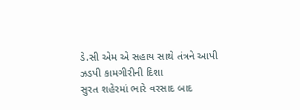ડે.સી એમ એ સહાય સાથે તંત્રને આપી ઝડપી કામગીરીની દિશા
સુરત શહેરમાં ભારે વરસાદ બાદ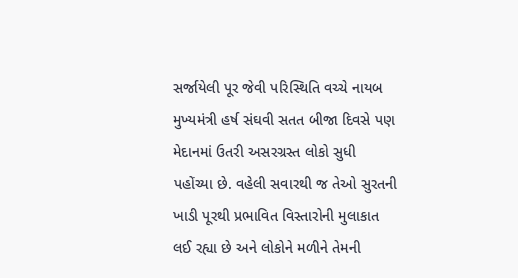સર્જાયેલી પૂર જેવી પરિસ્થિતિ વચ્ચે નાયબ મુખ્યમંત્રી હર્ષ સંઘવી સતત બીજા દિવસે પણ મેદાનમાં ઉતરી અસરગ્રસ્ત લોકો સુધી પહોંચ્યા છે. વહેલી સવારથી જ તેઓ સુરતની ખાડી પૂરથી પ્રભાવિત વિસ્તારોની મુલાકાત લઈ રહ્યા છે અને લોકોને મળીને તેમની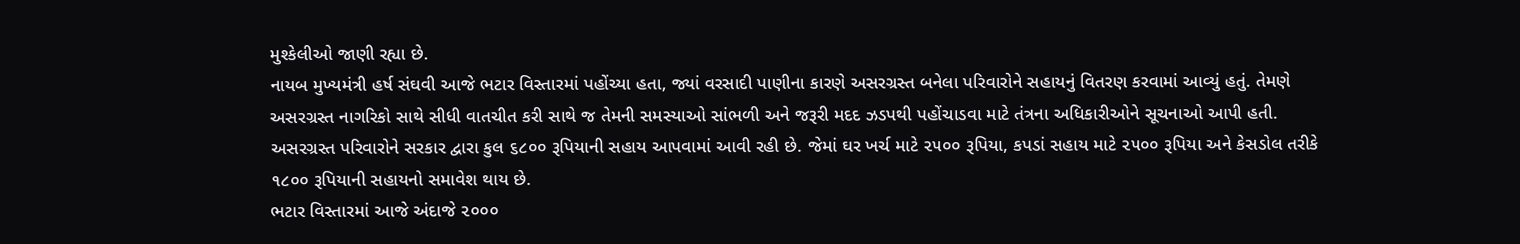મુશ્કેલીઓ જાણી રહ્યા છે.
નાયબ મુખ્યમંત્રી હર્ષ સંઘવી આજે ભટાર વિસ્તારમાં પહોંચ્યા હતા, જ્યાં વરસાદી પાણીના કારણે અસરગ્રસ્ત બનેલા પરિવારોને સહાયનું વિતરણ કરવામાં આવ્યું હતું. તેમણે અસરગ્રસ્ત નાગરિકો સાથે સીધી વાતચીત કરી સાથે જ તેમની સમસ્યાઓ સાંભળી અને જરૂરી મદદ ઝડપથી પહોંચાડવા માટે તંત્રના અધિકારીઓને સૂચનાઓ આપી હતી. અસરગ્રસ્ત પરિવારોને સરકાર દ્વારા કુલ ૬૮૦૦ રૂપિયાની સહાય આપવામાં આવી રહી છે. જેમાં ઘર ખર્ચ માટે ૨૫૦૦ રૂપિયા, કપડાં સહાય માટે ૨૫૦૦ રૂપિયા અને કેસડોલ તરીકે ૧૮૦૦ રૂપિયાની સહાયનો સમાવેશ થાય છે.
ભટાર વિસ્તારમાં આજે અંદાજે ૨૦૦૦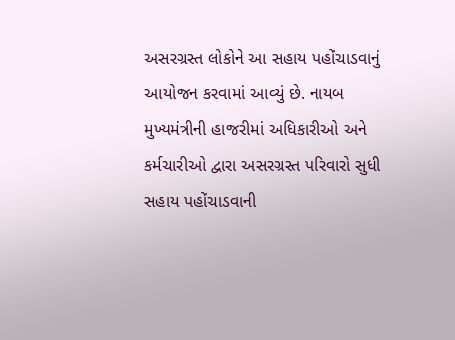અસરગ્રસ્ત લોકોને આ સહાય પહોંચાડવાનું આયોજન કરવામાં આવ્યું છે. નાયબ મુખ્યમંત્રીની હાજરીમાં અધિકારીઓ અને કર્મચારીઓ દ્વારા અસરગ્રસ્ત પરિવારો સુધી સહાય પહોંચાડવાની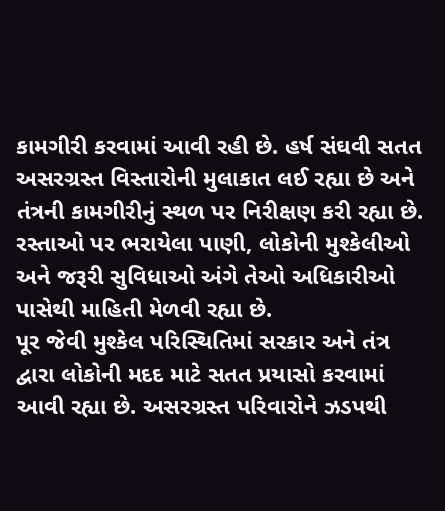કામગીરી કરવામાં આવી રહી છે. હર્ષ સંઘવી સતત અસરગ્રસ્ત વિસ્તારોની મુલાકાત લઈ રહ્યા છે અને તંત્રની કામગીરીનું સ્થળ પર નિરીક્ષણ કરી રહ્યા છે. રસ્તાઓ પર ભરાયેલા પાણી, લોકોની મુશ્કેલીઓ અને જરૂરી સુવિધાઓ અંગે તેઓ અધિકારીઓ પાસેથી માહિતી મેળવી રહ્યા છે.
પૂર જેવી મુશ્કેલ પરિસ્થિતિમાં સરકાર અને તંત્ર દ્વારા લોકોની મદદ માટે સતત પ્રયાસો કરવામાં આવી રહ્યા છે. અસરગ્રસ્ત પરિવારોને ઝડપથી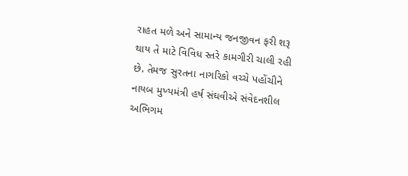રાહત મળે અને સામાન્ય જનજીવન ફરી શરૂ થાય તે માટે વિવિધ સ્તરે કામગીરી ચાલી રહી છે. તેમજ સુરતના નાગરિકો વચ્ચે પહોંચીને નાયબ મુખ્યમંત્રી હર્ષ સંઘવીએ સંવેદનશીલ અભિગમ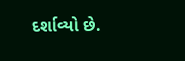દર્શાવ્યો છે.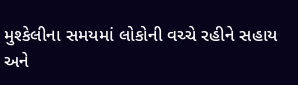મુશ્કેલીના સમયમાં લોકોની વચ્ચે રહીને સહાય અને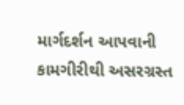માર્ગદર્શન આપવાની કામગીરીથી અસરગ્રસ્ત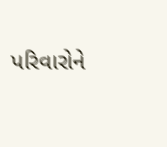પરિવારોને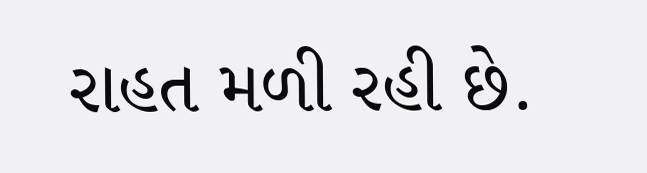રાહત મળી રહી છે.